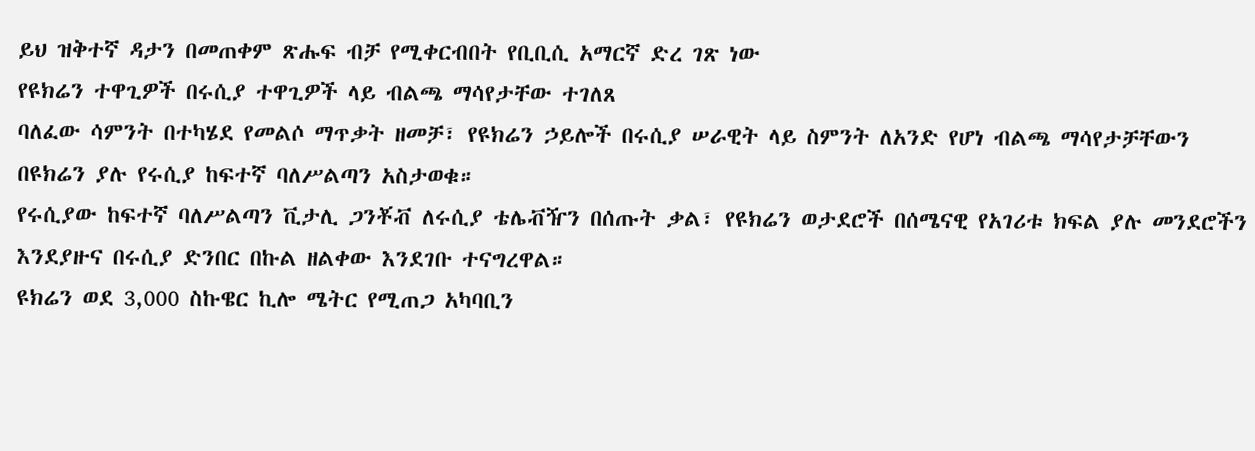ይህ ዝቅተኛ ዳታን በመጠቀም ጽሑፍ ብቻ የሚቀርብበት የቢቢሲ አማርኛ ድረ ገጽ ነው
የዩክሬን ተዋጊዎች በሩሲያ ተዋጊዎች ላይ ብልጫ ማሳየታቸው ተገለጸ
ባለፈው ሳምንት በተካሄደ የመልሶ ማጥቃት ዘመቻ፣ የዩክሬን ኃይሎች በሩሲያ ሠራዊት ላይ ስምንት ለአንድ የሆነ ብልጫ ማሳየታቻቸውን በዩክሬን ያሉ የሩሲያ ከፍተኛ ባለሥልጣን አስታወቁ።
የሩሲያው ከፍተኛ ባለሥልጣን ቪታሊ ጋንቾቭ ለሩሲያ ቴሌቭዥን በሰጡት ቃል፣ የዩክሬን ወታደሮች በሰሜናዊ የአገሪቱ ክፍል ያሉ መንደሮችን እንደያዙና በሩሲያ ድንበር በኩል ዘልቀው እንደገቡ ተናግረዋል።
ዩክሬን ወደ 3,000 ስኩዌር ኪሎ ሜትር የሚጠጋ አካባቢን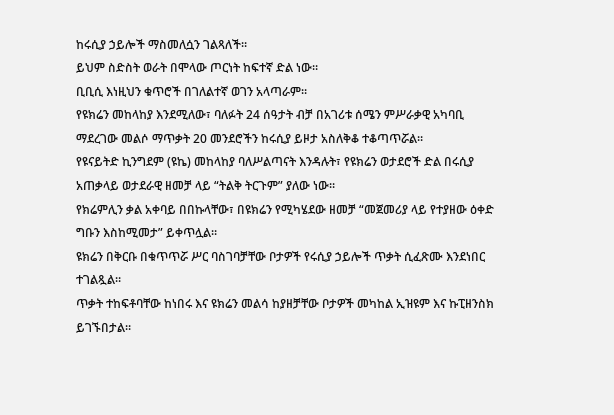ከሩሲያ ኃይሎች ማስመለሷን ገልጻለች።
ይህም ስድስት ወራት በሞላው ጦርነት ከፍተኛ ድል ነው።
ቢቢሲ እነዚህን ቁጥሮች በገለልተኛ ወገን አላጣራም።
የዩክሬን መከላከያ እንደሚለው፣ ባለፉት 24 ሰዓታት ብቻ በአገሪቱ ሰሜን ምሥራቃዊ አካባቢ ማደረገው መልሶ ማጥቃት 20 መንደሮችን ከሩሲያ ይዞታ አስለቅቆ ተቆጣጥሯል።
የዩናይትድ ኪንግደም (ዩኬ) መከላከያ ባለሥልጣናት እንዳሉት፣ የዩክሬን ወታደሮች ድል በሩሲያ አጠቃላይ ወታደራዊ ዘመቻ ላይ “ትልቅ ትርጉም” ያለው ነው።
የክሬምሊን ቃል አቀባይ በበኩላቸው፣ በዩክሬን የሚካሄደው ዘመቻ “መጀመሪያ ላይ የተያዘው ዕቀድ ግቡን እስከሚመታ” ይቀጥሏል።
ዩክሬን በቅርቡ በቁጥጥሯ ሥር ባስገባቻቸው ቦታዎች የሩሲያ ኃይሎች ጥቃት ሲፈጽሙ እንደነበር ተገልጿል።
ጥቃት ተከፍቶባቸው ከነበሩ እና ዩክሬን መልሳ ከያዘቻቸው ቦታዎች መካከል ኢዝዩም እና ኩፒዘንስክ ይገኙበታል።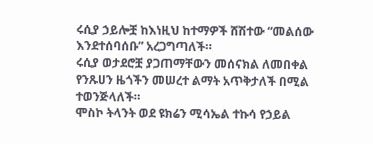ሩሲያ ኃይሎቿ ከእነዚህ ከተማዎች ሸሽተው “መልሰው እንደተሰባሰቡ” አረጋግጣለች።
ሩሲያ ወታደሮቿ ያጋጠማቸውን መሰናክል ለመበቀል የንጹሀን ዜጎችን መሠረተ ልማት አጥቅታለች በሚል ተወንጅላለች።
ሞስኮ ትላንት ወደ ዩክሬን ሚሳኤል ተኩሳ የኃይል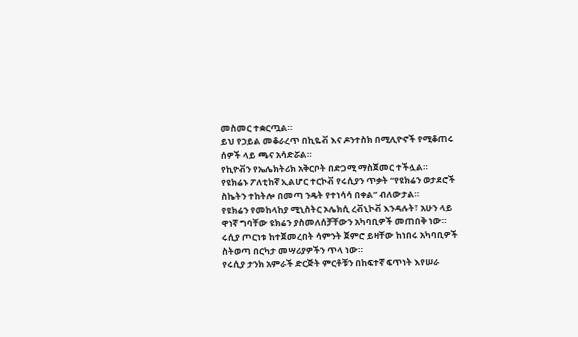መስመር ተቋርጧል።
ይህ የኃይል መቆራረጥ በኪዬቭ እና ዶንተስክ በሚሊዮኖች የሚቆጠሩ ሰዎች ላይ ጫና አሳድሯል።
የኪዮቭን የኤሌክትሪክ አቅርቦት በድጋሚ ማስጀመር ተችሏል።
የዩክሬኑ ፖለቲከኛ ኢልሆር ተርኮቭ የሩሲያን ጥቃት “የዩክሬን ወታደሮች ስኬትን ተከትሎ በመጣ ንዴት የተነሳሳ በቀል” ብለውታል።
የዩክሬን የመከላከያ ሚኒስትር ኦሌክሲ ረቭኒኮቭ እንዳሉት፣ አሁን ላይ ዋነኛ ግባቸው ዩክሬን ያስመለሰቻቸውን አካባቢዎች መጠበቅ ነው።
ሩሲያ ጦርነቱ ከተጀመረበት ሳምንት ጀምሮ ይዛቸው ከነበሩ አካባቢዎች ስትወጣ በርካታ መሣሪያዎችን ጥላ ነው።
የሩሲያ ታንክ አምራች ድርጅት ምርቶቹን በከፍተኛ ፍጥነት እየሠራ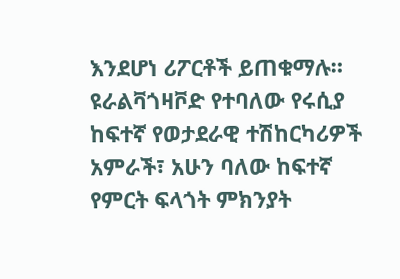እንደሆነ ሪፖርቶች ይጠቁማሉ።
ዩራልቫጎዛቮድ የተባለው የሩሲያ ከፍተኛ የወታደራዊ ተሽከርካሪዎች አምራች፣ አሁን ባለው ከፍተኛ የምርት ፍላጎት ምክንያት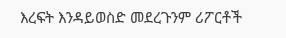እረፍት እንዳይወስድ መደረጉንም ሪፖርቶች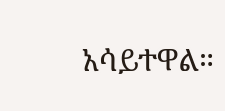አሳይተዋል።